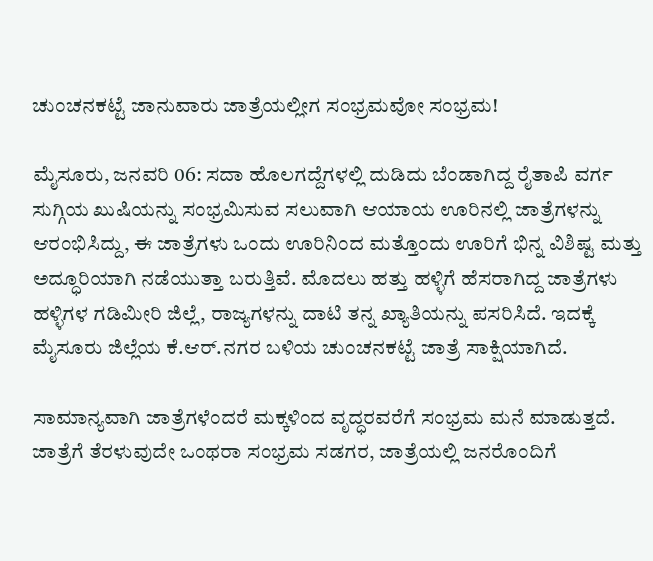ಚುಂಚನಕಟ್ಟೆ ಜಾನುವಾರು ಜಾತ್ರೆಯಲ್ಲೀಗ ಸಂಭ್ರಮವೋ ಸಂಭ್ರಮ!

ಮೈಸೂರು, ಜನವರಿ 06: ಸದಾ ಹೊಲಗದ್ದೆಗಳಲ್ಲಿ ದುಡಿದು ಬೆಂಡಾಗಿದ್ದ ರೈತಾಪಿ ವರ್ಗ ಸುಗ್ಗಿಯ ಖುಷಿಯನ್ನು ಸಂಭ್ರಮಿಸುವ ಸಲುವಾಗಿ ಆಯಾಯ ಊರಿನಲ್ಲಿ ಜಾತ್ರೆಗಳನ್ನು ಆರಂಭಿಸಿದ್ದು, ಈ ಜಾತ್ರೆಗಳು ಒಂದು ಊರಿನಿಂದ ಮತ್ತೊಂದು ಊರಿಗೆ ಭಿನ್ನ ವಿಶಿಷ್ಟ ಮತ್ತು ಅದ್ಧೂರಿಯಾಗಿ ನಡೆಯುತ್ತಾ ಬರುತ್ತಿವೆ. ಮೊದಲು ಹತ್ತು ಹಳ್ಳಿಗೆ ಹೆಸರಾಗಿದ್ದ ಜಾತ್ರೆಗಳು ಹಳ್ಳಿಗಳ ಗಡಿಮೀರಿ ಜಿಲ್ಲೆ, ರಾಜ್ಯಗಳನ್ನು ದಾಟಿ ತನ್ನ ಖ್ಯಾತಿಯನ್ನು ಪಸರಿಸಿದೆ. ಇದಕ್ಕೆ ಮೈಸೂರು ಜಿಲ್ಲೆಯ ಕೆ.ಆರ್.ನಗರ ಬಳಿಯ ಚುಂಚನಕಟ್ಟೆ ಜಾತ್ರೆ ಸಾಕ್ಷಿಯಾಗಿದೆ.

ಸಾಮಾನ್ಯವಾಗಿ ಜಾತ್ರೆಗಳೆಂದರೆ ಮಕ್ಕಳಿಂದ ವೃದ್ಧರವರೆಗೆ ಸಂಭ್ರಮ ಮನೆ ಮಾಡುತ್ತದೆ. ಜಾತ್ರೆಗೆ ತೆರಳುವುದೇ ಒಂಥರಾ ಸಂಭ್ರಮ ಸಡಗರ, ಜಾತ್ರೆಯಲ್ಲಿ ಜನರೊಂದಿಗೆ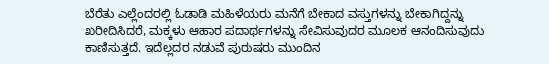ಬೆರೆತು ಎಲ್ಲೆಂದರಲ್ಲಿ ಓಡಾಡಿ ಮಹಿಳೆಯರು ಮನೆಗೆ ಬೇಕಾದ ವಸ್ತುಗಳನ್ನು ಬೇಕಾಗಿದ್ದನ್ನು ಖರೀದಿಸಿದರೆ, ಮಕ್ಕಳು ಆಹಾರ ಪದಾರ್ಥಗಳನ್ನು ಸೇವಿಸುವುದರ ಮೂಲಕ ಆನಂದಿಸುವುದು ಕಾಣಿಸುತ್ತದೆ. ಇದೆಲ್ಲದರ ನಡುವೆ ಪುರುಷರು ಮುಂದಿನ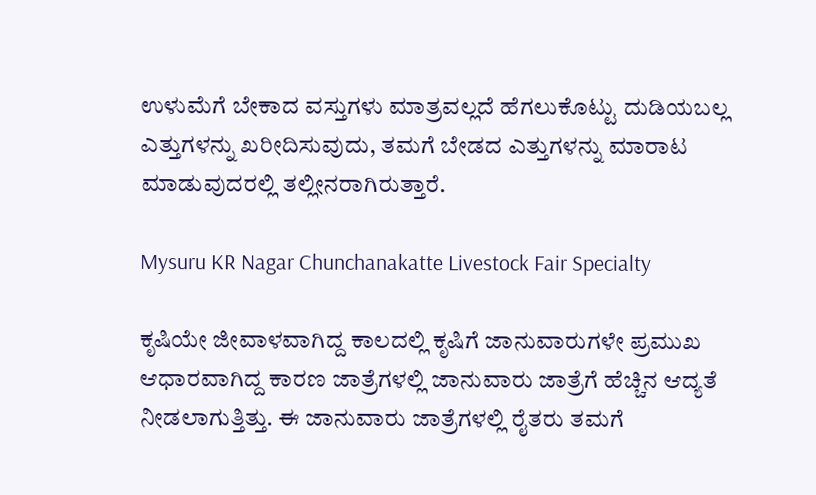ಉಳುಮೆಗೆ ಬೇಕಾದ ವಸ್ತುಗಳು ಮಾತ್ರವಲ್ಲದೆ ಹೆಗಲುಕೊಟ್ಟು ದುಡಿಯಬಲ್ಲ ಎತ್ತುಗಳನ್ನು ಖರೀದಿಸುವುದು, ತಮಗೆ ಬೇಡದ ಎತ್ತುಗಳನ್ನು ಮಾರಾಟ ಮಾಡುವುದರಲ್ಲಿ ತಲ್ಲೀನರಾಗಿರುತ್ತಾರೆ.

Mysuru KR Nagar Chunchanakatte Livestock Fair Specialty

ಕೃಷಿಯೇ ಜೀವಾಳವಾಗಿದ್ದ ಕಾಲದಲ್ಲಿ ಕೃಷಿಗೆ ಜಾನುವಾರುಗಳೇ ಪ್ರಮುಖ ಆಧಾರವಾಗಿದ್ದ ಕಾರಣ ಜಾತ್ರೆಗಳಲ್ಲಿ ಜಾನುವಾರು ಜಾತ್ರೆಗೆ ಹೆಚ್ಚಿನ ಆದ್ಯತೆ ನೀಡಲಾಗುತ್ತಿತ್ತು. ಈ ಜಾನುವಾರು ಜಾತ್ರೆಗಳಲ್ಲಿ ರೈತರು ತಮಗೆ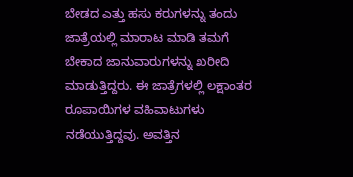ಬೇಡದ ಎತ್ತು ಹಸು ಕರುಗಳನ್ನು ತಂದು ಜಾತ್ರೆಯಲ್ಲಿ ಮಾರಾಟ ಮಾಡಿ ತಮಗೆ ಬೇಕಾದ ಜಾನುವಾರುಗಳನ್ನು ಖರೀದಿ ಮಾಡುತ್ತಿದ್ದರು. ಈ ಜಾತ್ರೆಗಳಲ್ಲಿ ಲಕ್ಷಾಂತರ ರೂಪಾಯಿಗಳ ವಹಿವಾಟುಗಳು ನಡೆಯುತ್ತಿದ್ದವು. ಅವತ್ತಿನ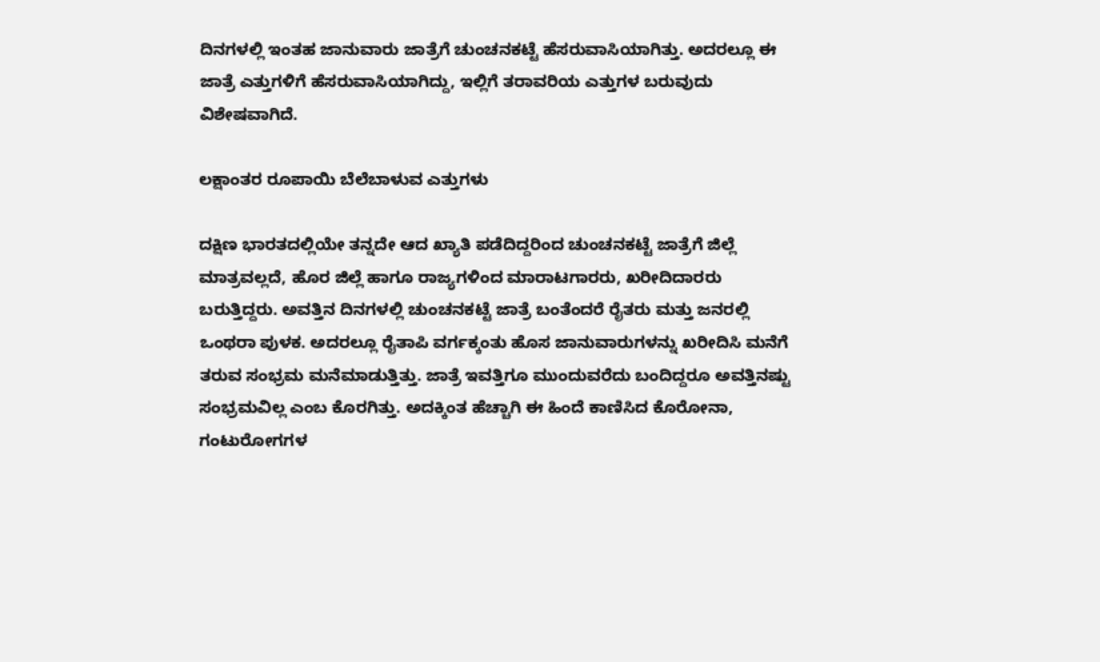ದಿನಗಳಲ್ಲಿ ಇಂತಹ ಜಾನುವಾರು ಜಾತ್ರೆಗೆ ಚುಂಚನಕಟ್ಟೆ ಹೆಸರುವಾಸಿಯಾಗಿತ್ತು. ಅದರಲ್ಲೂ ಈ ಜಾತ್ರೆ ಎತ್ತುಗಳಿಗೆ ಹೆಸರುವಾಸಿಯಾಗಿದ್ದು, ಇಲ್ಲಿಗೆ ತರಾವರಿಯ ಎತ್ತುಗಳ ಬರುವುದು ವಿಶೇಷವಾಗಿದೆ.

ಲಕ್ಷಾಂತರ ರೂಪಾಯಿ ಬೆಲೆಬಾಳುವ ಎತ್ತುಗಳು

ದಕ್ಷಿಣ ಭಾರತದಲ್ಲಿಯೇ ತನ್ನದೇ ಆದ ಖ್ಯಾತಿ ಪಡೆದಿದ್ದರಿಂದ ಚುಂಚನಕಟ್ಟೆ ಜಾತ್ರೆಗೆ ಜಿಲ್ಲೆ ಮಾತ್ರವಲ್ಲದೆ, ಹೊರ ಜಿಲ್ಲೆ ಹಾಗೂ ರಾಜ್ಯಗಳಿಂದ ಮಾರಾಟಗಾರರು, ಖರೀದಿದಾರರು ಬರುತ್ತಿದ್ದರು. ಅವತ್ತಿನ ದಿನಗಳಲ್ಲಿ ಚುಂಚನಕಟ್ಟೆ ಜಾತ್ರೆ ಬಂತೆಂದರೆ ರೈತರು ಮತ್ತು ಜನರಲ್ಲಿ ಒಂಥರಾ ಪುಳಕ. ಅದರಲ್ಲೂ ರೈತಾಪಿ ವರ್ಗಕ್ಕಂತು ಹೊಸ ಜಾನುವಾರುಗಳನ್ನು ಖರೀದಿಸಿ ಮನೆಗೆ ತರುವ ಸಂಭ್ರಮ ಮನೆಮಾಡುತ್ತಿತ್ತು. ಜಾತ್ರೆ ಇವತ್ತಿಗೂ ಮುಂದುವರೆದು ಬಂದಿದ್ದರೂ ಅವತ್ತಿನಷ್ಟು ಸಂಭ್ರಮವಿಲ್ಲ ಎಂಬ ಕೊರಗಿತ್ತು. ಅದಕ್ಕಿಂತ ಹೆಚ್ಚಾಗಿ ಈ ಹಿಂದೆ ಕಾಣಿಸಿದ ಕೊರೋನಾ, ಗಂಟುರೋಗಗಳ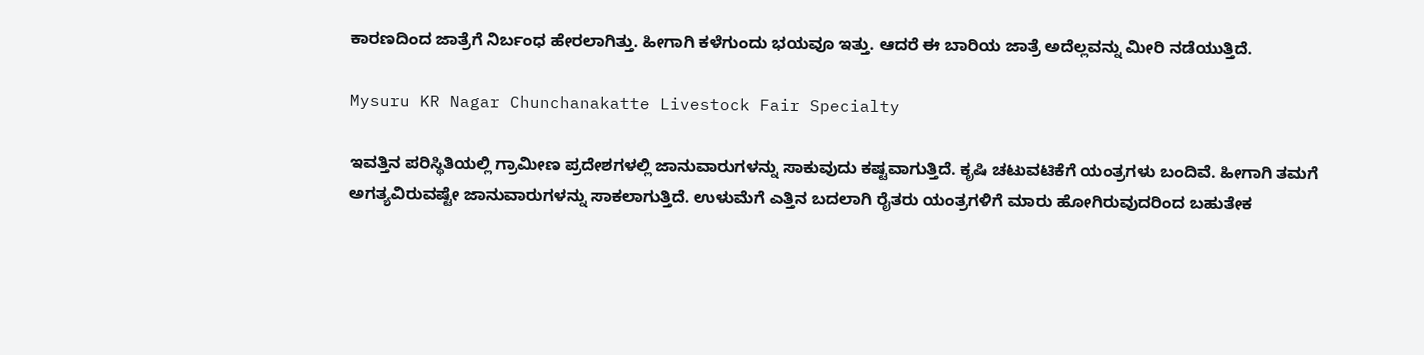ಕಾರಣದಿಂದ ಜಾತ್ರೆಗೆ ನಿರ್ಬಂಧ ಹೇರಲಾಗಿತ್ತು. ಹೀಗಾಗಿ ಕಳೆಗುಂದು ಭಯವೂ ಇತ್ತು. ಆದರೆ ಈ ಬಾರಿಯ ಜಾತ್ರೆ ಅದೆಲ್ಲವನ್ನು ಮೀರಿ ನಡೆಯುತ್ತಿದೆ.

Mysuru KR Nagar Chunchanakatte Livestock Fair Specialty

ಇವತ್ತಿನ ಪರಿಸ್ಥಿತಿಯಲ್ಲಿ ಗ್ರಾಮೀಣ ಪ್ರದೇಶಗಳಲ್ಲಿ ಜಾನುವಾರುಗಳನ್ನು ಸಾಕುವುದು ಕಷ್ಟವಾಗುತ್ತಿದೆ. ಕೃಷಿ ಚಟುವಟಿಕೆಗೆ ಯಂತ್ರಗಳು ಬಂದಿವೆ. ಹೀಗಾಗಿ ತಮಗೆ ಅಗತ್ಯವಿರುವಷ್ಟೇ ಜಾನುವಾರುಗಳನ್ನು ಸಾಕಲಾಗುತ್ತಿದೆ. ಉಳುಮೆಗೆ ಎತ್ತಿನ ಬದಲಾಗಿ ರೈತರು ಯಂತ್ರಗಳಿಗೆ ಮಾರು ಹೋಗಿರುವುದರಿಂದ ಬಹುತೇಕ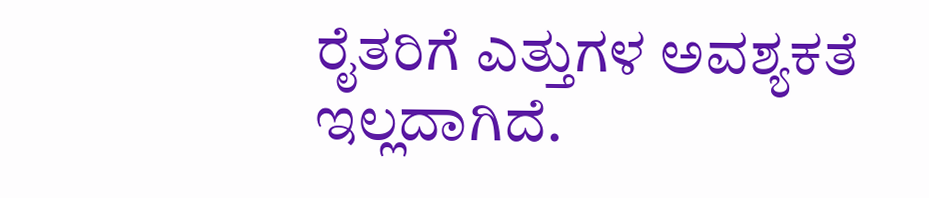ರೈತರಿಗೆ ಎತ್ತುಗಳ ಅವಶ್ಯಕತೆ ಇಲ್ಲದಾಗಿದೆ.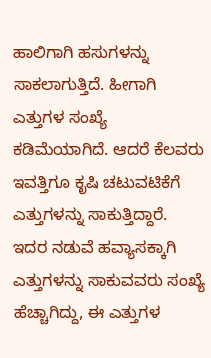ಹಾಲಿಗಾಗಿ ಹಸುಗಳನ್ನು ಸಾಕಲಾಗುತ್ತಿದೆ. ಹೀಗಾಗಿ ಎತ್ತುಗಳ ಸಂಖ್ಯೆ ಕಡಿಮೆಯಾಗಿದೆ. ಆದರೆ ಕೆಲವರು ಇವತ್ತಿಗೂ ಕೃಷಿ ಚಟುವಟಿಕೆಗೆ ಎತ್ತುಗಳನ್ನು ಸಾಕುತ್ತಿದ್ದಾರೆ. ಇದರ ನಡುವೆ ಹವ್ಯಾಸಕ್ಕಾಗಿ ಎತ್ತುಗಳನ್ನು ಸಾಕುವವರು ಸಂಖ್ಯೆ ಹೆಚ್ಚಾಗಿದ್ದು, ಈ ಎತ್ತುಗಳ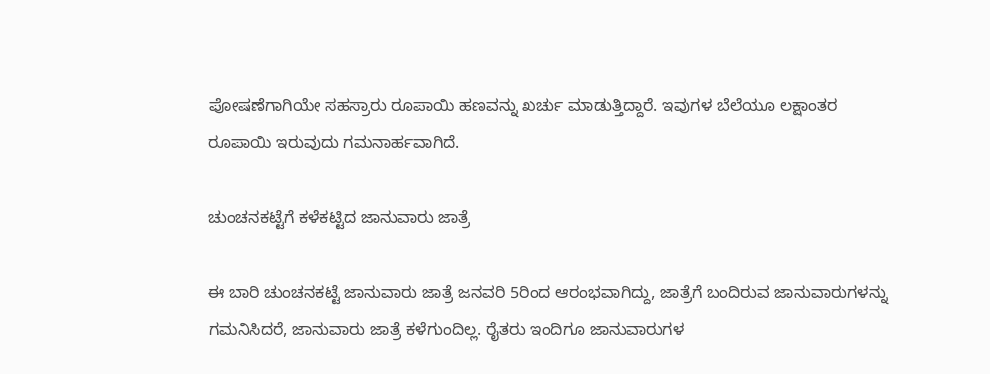ಪೋಷಣೆಗಾಗಿಯೇ ಸಹಸ್ರಾರು ರೂಪಾಯಿ ಹಣವನ್ನು ಖರ್ಚು ಮಾಡುತ್ತಿದ್ದಾರೆ. ಇವುಗಳ ಬೆಲೆಯೂ ಲಕ್ಷಾಂತರ ರೂಪಾಯಿ ಇರುವುದು ಗಮನಾರ್ಹವಾಗಿದೆ.

ಚುಂಚನಕಟ್ಟೆಗೆ ಕಳೆಕಟ್ಟಿದ ಜಾನುವಾರು ಜಾತ್ರೆ

ಈ ಬಾರಿ ಚುಂಚನಕಟ್ಟೆ ಜಾನುವಾರು ಜಾತ್ರೆ ಜನವರಿ 5ರಿಂದ ಆರಂಭವಾಗಿದ್ದು, ಜಾತ್ರೆಗೆ ಬಂದಿರುವ ಜಾನುವಾರುಗಳನ್ನು ಗಮನಿಸಿದರೆ, ಜಾನುವಾರು ಜಾತ್ರೆ ಕಳೆಗುಂದಿಲ್ಲ. ರೈತರು ಇಂದಿಗೂ ಜಾನುವಾರುಗಳ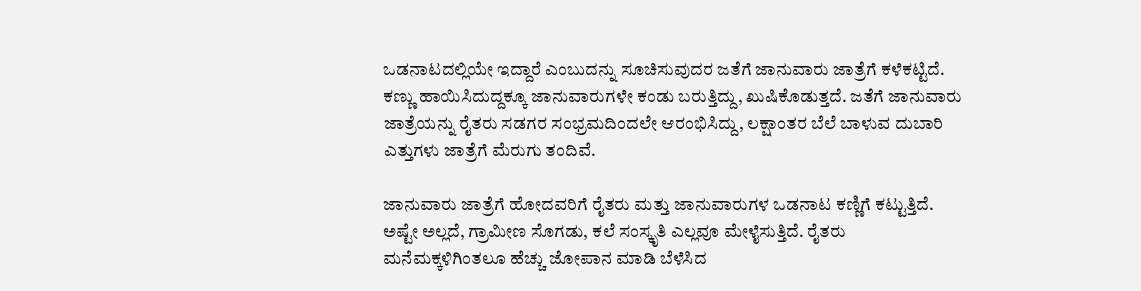ಒಡನಾಟದಲ್ಲಿಯೇ ಇದ್ದಾರೆ ಎಂಬುದನ್ನು ಸೂಚಿಸುವುದರ ಜತೆಗೆ ಜಾನುವಾರು ಜಾತ್ರೆಗೆ ಕಳೆಕಟ್ಟಿದೆ. ಕಣ್ಣು ಹಾಯಿಸಿದುದ್ದಕ್ಕೂ ಜಾನುವಾರುಗಳೇ ಕಂಡು ಬರುತ್ತಿದ್ದು, ಖುಷಿಕೊಡುತ್ತದೆ. ಜತೆಗೆ ಜಾನುವಾರು ಜಾತ್ರೆಯನ್ನು ರೈತರು ಸಡಗರ ಸಂಭ್ರಮದಿಂದಲೇ ಆರಂಭಿಸಿದ್ದು, ಲಕ್ಷಾಂತರ ಬೆಲೆ ಬಾಳುವ ದುಬಾರಿ ಎತ್ತುಗಳು ಜಾತ್ರೆಗೆ ಮೆರುಗು ತಂದಿವೆ.

ಜಾನುವಾರು ಜಾತ್ರೆಗೆ ಹೋದವರಿಗೆ ರೈತರು ಮತ್ತು ಜಾನುವಾರುಗಳ ಒಡನಾಟ ಕಣ್ಣಿಗೆ ಕಟ್ಟುತ್ತಿದೆ. ಅಷ್ಟೇ ಅಲ್ಲದೆ, ಗ್ರಾಮೀಣ ಸೊಗಡು, ಕಲೆ ಸಂಸ್ಕೃತಿ ಎಲ್ಲವೂ ಮೇಳೈಸುತ್ತಿದೆ. ರೈತರು ಮನೆಮಕ್ಕಳಿಗಿಂತಲೂ ಹೆಚ್ಚು ಜೋಪಾನ ಮಾಡಿ ಬೆಳೆಸಿದ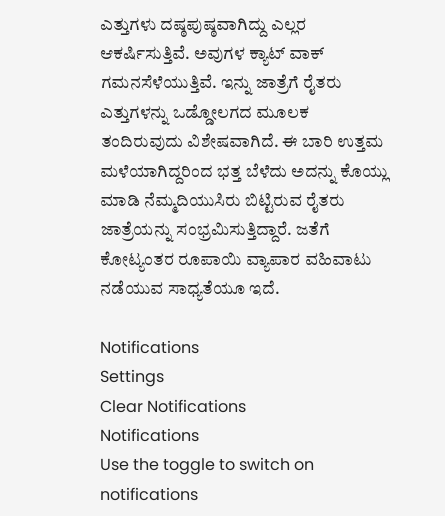ಎತ್ತುಗಳು ದಷ್ಠಪುಷ್ಠವಾಗಿದ್ದು ಎಲ್ಲರ ಆಕರ್ಷಿಸುತ್ತಿವೆ. ಅವುಗಳ ಕ್ಯಾಟ್ ವಾಕ್ ಗಮನಸೆಳೆಯುತ್ತಿವೆ. ಇನ್ನು ಜಾತ್ರೆಗೆ ರೈತರು ಎತ್ತುಗಳನ್ನು ಒಡ್ಡೋಲಗದ ಮೂಲಕ ತಂದಿರುವುದು ವಿಶೇಷವಾಗಿದೆ. ಈ ಬಾರಿ ಉತ್ತಮ ಮಳೆಯಾಗಿದ್ದರಿಂದ ಭತ್ತ ಬೆಳೆದು ಅದನ್ನು ಕೊಯ್ಲು ಮಾಡಿ ನೆಮ್ಮದಿಯುಸಿರು ಬಿಟ್ಟಿರುವ ರೈತರು ಜಾತ್ರೆಯನ್ನು ಸಂಭ್ರಮಿಸುತ್ತಿದ್ದಾರೆ. ಜತೆಗೆ ಕೋಟ್ಯಂತರ ರೂಪಾಯಿ ವ್ಯಾಪಾರ ವಹಿವಾಟು ನಡೆಯುವ ಸಾಧ್ಯತೆಯೂ ಇದೆ.

Notifications
Settings
Clear Notifications
Notifications
Use the toggle to switch on notifications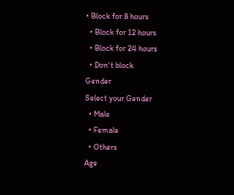• Block for 8 hours
  • Block for 12 hours
  • Block for 24 hours
  • Don't block
Gender
Select your Gender
  • Male
  • Female
  • Others
Age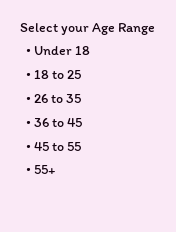Select your Age Range
  • Under 18
  • 18 to 25
  • 26 to 35
  • 36 to 45
  • 45 to 55
  • 55+